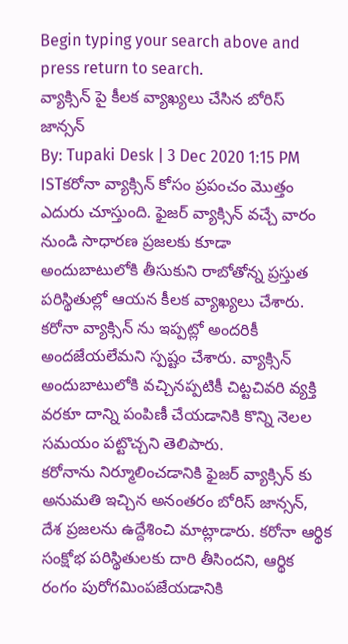Begin typing your search above and press return to search.
వ్యాక్సిన్ పై కీలక వ్యాఖ్యలు చేసిన బోరిస్ జాన్సన్
By: Tupaki Desk | 3 Dec 2020 1:15 PM ISTకరోనా వ్యాక్సిన్ కోసం ప్రపంచం మొత్తం ఎదురు చూస్తుంది. ఫైజర్ వ్యాక్సిన్ వచ్చే వారం నుండి సాధారణ ప్రజలకు కూడా అందుబాటులోకి తీసుకుని రాబోతోన్న ప్రస్తుత పరిస్థితుల్లో ఆయన కీలక వ్యాఖ్యలు చేశారు. కరోనా వ్యాక్సిన్ ను ఇప్పట్లో అందరికీ అందజేయలేమని స్పష్టం చేశారు. వ్యాక్సిన్ అందుబాటులోకి వచ్చినప్పటికీ చిట్టచివరి వ్యక్తి వరకూ దాన్ని పంపిణీ చేయడానికి కొన్ని నెలల సమయం పట్టొచ్చని తెలిపారు.
కరోనాను నిర్మూలించడానికి ఫైజర్ వ్యాక్సిన్ కు అనుమతి ఇచ్చిన అనంతరం బోరిస్ జాన్సన్, దేశ ప్రజలను ఉద్దేశించి మాట్లాడారు. కరోనా ఆర్థిక సంక్షోభ పరిస్థితులకు దారి తీసిందని, ఆర్థిక రంగం పురోగమింపజేయడానికి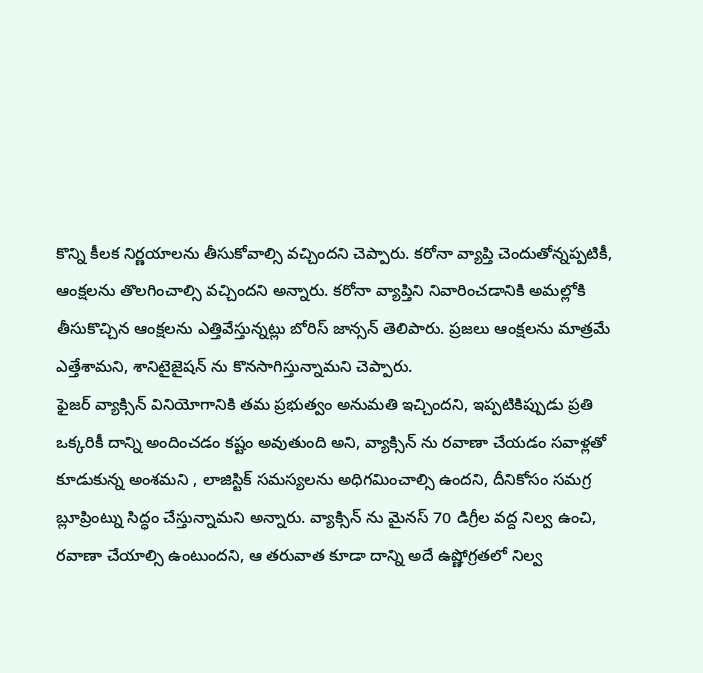కొన్ని కీలక నిర్ణయాలను తీసుకోవాల్సి వచ్చిందని చెప్పారు. కరోనా వ్యాప్తి చెందుతోన్నప్పటికీ, ఆంక్షలను తొలగించాల్సి వచ్చిందని అన్నారు. కరోనా వ్యాప్తిని నివారించడానికి అమల్లోకి తీసుకొచ్చిన ఆంక్షలను ఎత్తివేస్తున్నట్లు బోరిస్ జాన్సన్ తెలిపారు. ప్రజలు ఆంక్షలను మాత్రమే ఎత్తేశామని, శానిటైజైషన్ ను కొనసాగిస్తున్నామని చెప్పారు.
ఫైజర్ వ్యాక్సిన్ వినియోగానికి తమ ప్రభుత్వం అనుమతి ఇచ్చిందని, ఇప్పటికిప్పుడు ప్రతి ఒక్కరికీ దాన్ని అందించడం కష్టం అవుతుంది అని, వ్యాక్సిన్ ను రవాణా చేయడం సవాళ్లతో కూడుకున్న అంశమని , లాజిస్టిక్ సమస్యలను అధిగమించాల్సి ఉందని, దీనికోసం సమగ్ర బ్లూప్రింట్ను సిద్ధం చేస్తున్నామని అన్నారు. వ్యాక్సిన్ ను మైనస్ 70 డిగ్రీల వద్ద నిల్వ ఉంచి, రవాణా చేయాల్సి ఉంటుందని, ఆ తరువాత కూడా దాన్ని అదే ఉష్ణోగ్రతలో నిల్వ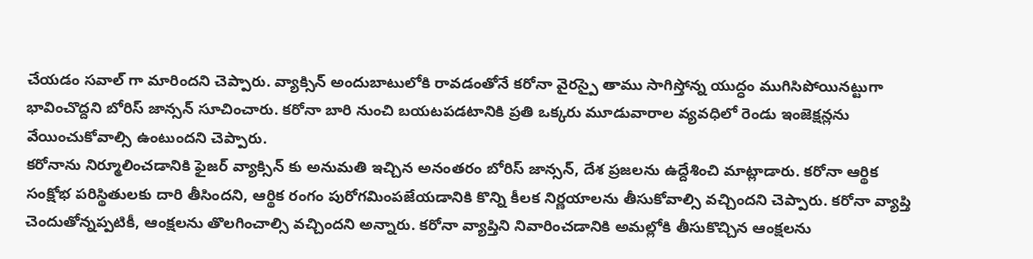చేయడం సవాల్ గా మారిందని చెప్పారు. వ్యాక్సిన్ అందుబాటులోకి రావడంతోనే కరోనా వైరస్పై తాము సాగిస్తోన్న యుద్ధం ముగిసిపోయినట్టుగా భావించొద్దని బోరిస్ జాన్సన్ సూచించారు. కరోనా బారి నుంచి బయటపడటానికి ప్రతి ఒక్కరు మూడువారాల వ్యవధిలో రెండు ఇంజెక్షన్లను వేయించుకోవాల్సి ఉంటుందని చెప్పారు.
కరోనాను నిర్మూలించడానికి ఫైజర్ వ్యాక్సిన్ కు అనుమతి ఇచ్చిన అనంతరం బోరిస్ జాన్సన్, దేశ ప్రజలను ఉద్దేశించి మాట్లాడారు. కరోనా ఆర్థిక సంక్షోభ పరిస్థితులకు దారి తీసిందని, ఆర్థిక రంగం పురోగమింపజేయడానికి కొన్ని కీలక నిర్ణయాలను తీసుకోవాల్సి వచ్చిందని చెప్పారు. కరోనా వ్యాప్తి చెందుతోన్నప్పటికీ, ఆంక్షలను తొలగించాల్సి వచ్చిందని అన్నారు. కరోనా వ్యాప్తిని నివారించడానికి అమల్లోకి తీసుకొచ్చిన ఆంక్షలను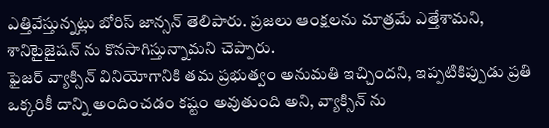ఎత్తివేస్తున్నట్లు బోరిస్ జాన్సన్ తెలిపారు. ప్రజలు ఆంక్షలను మాత్రమే ఎత్తేశామని, శానిటైజైషన్ ను కొనసాగిస్తున్నామని చెప్పారు.
ఫైజర్ వ్యాక్సిన్ వినియోగానికి తమ ప్రభుత్వం అనుమతి ఇచ్చిందని, ఇప్పటికిప్పుడు ప్రతి ఒక్కరికీ దాన్ని అందించడం కష్టం అవుతుంది అని, వ్యాక్సిన్ ను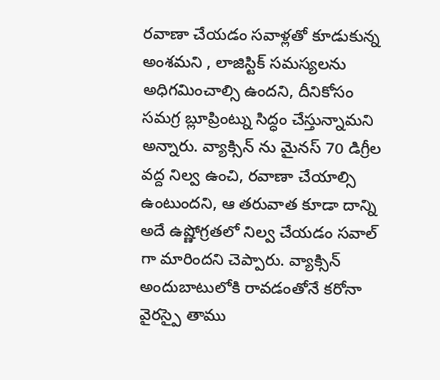రవాణా చేయడం సవాళ్లతో కూడుకున్న అంశమని , లాజిస్టిక్ సమస్యలను అధిగమించాల్సి ఉందని, దీనికోసం సమగ్ర బ్లూప్రింట్ను సిద్ధం చేస్తున్నామని అన్నారు. వ్యాక్సిన్ ను మైనస్ 70 డిగ్రీల వద్ద నిల్వ ఉంచి, రవాణా చేయాల్సి ఉంటుందని, ఆ తరువాత కూడా దాన్ని అదే ఉష్ణోగ్రతలో నిల్వ చేయడం సవాల్ గా మారిందని చెప్పారు. వ్యాక్సిన్ అందుబాటులోకి రావడంతోనే కరోనా వైరస్పై తాము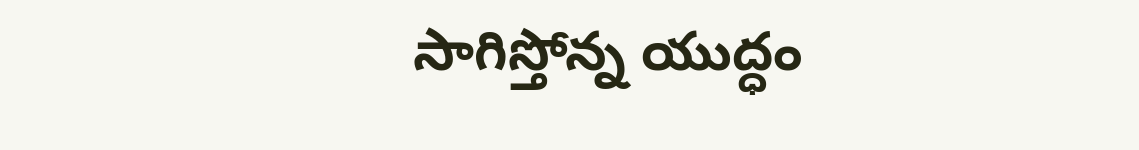సాగిస్తోన్న యుద్ధం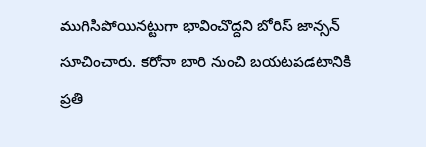ముగిసిపోయినట్టుగా భావించొద్దని బోరిస్ జాన్సన్ సూచించారు. కరోనా బారి నుంచి బయటపడటానికి ప్రతి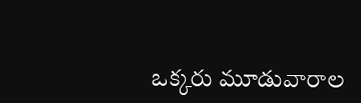ఒక్కరు మూడువారాల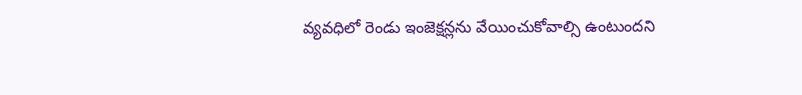వ్యవధిలో రెండు ఇంజెక్షన్లను వేయించుకోవాల్సి ఉంటుందని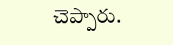చెప్పారు.